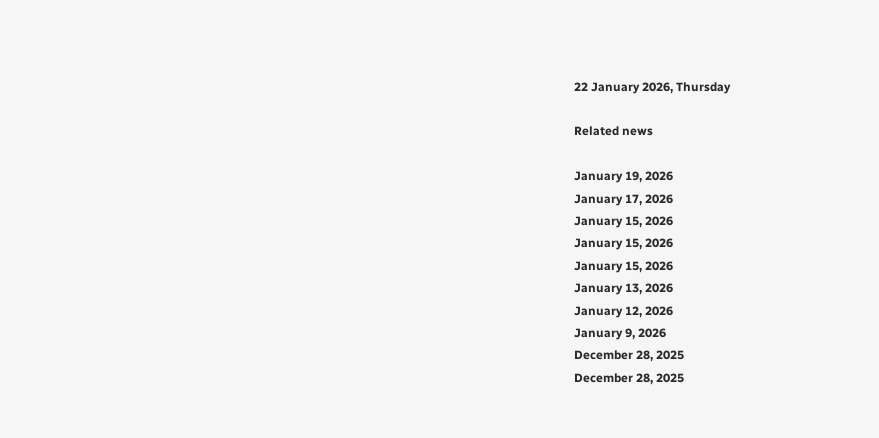22 January 2026, Thursday

Related news

January 19, 2026
January 17, 2026
January 15, 2026
January 15, 2026
January 15, 2026
January 13, 2026
January 12, 2026
January 9, 2026
December 28, 2025
December 28, 2025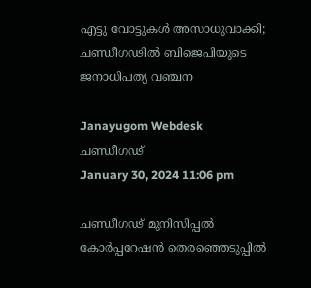എട്ടു വോട്ടുകൾ അസാധുവാക്കി; ചണ്ഡീഗഢില്‍ ബിജെപിയുടെ ജനാധിപത്യ വഞ്ചന

Janayugom Webdesk
ചണ്ഡീഗഢ്
January 30, 2024 11:06 pm

ചണ്ഡീഗഢ് മുനിസിപ്പൽ കോർപ്പറേഷൻ തെരഞ്ഞെടുപ്പില്‍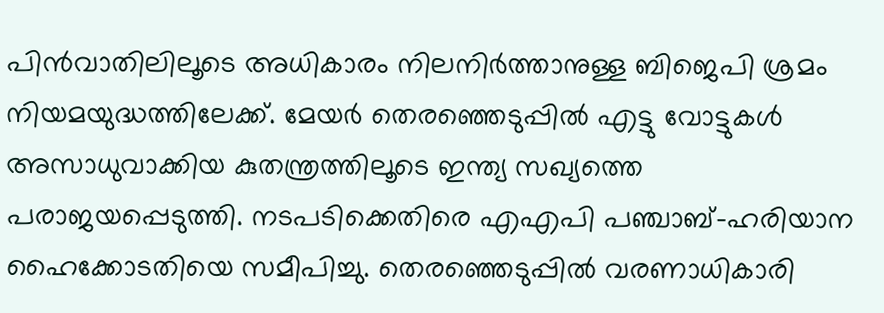പിന്‍വാതിലിലൂടെ അധികാരം നിലനിര്‍ത്താനുള്ള ബിജെപി ശ്രമം നിയമയുദ്ധത്തിലേക്ക്. മേയര്‍ തെരഞ്ഞെടുപ്പില്‍ എട്ടു വോട്ടുകൾ അസാധുവാക്കിയ കുതന്ത്രത്തിലൂടെ ഇന്ത്യ സഖ്യത്തെ പരാജയപ്പെടുത്തി. നടപടിക്കെതിരെ എഎപി പഞ്ചാബ്-ഹരിയാന ഹൈക്കോടതിയെ സമീപിച്ചു. തെരഞ്ഞെടുപ്പില്‍ വരണാധികാരി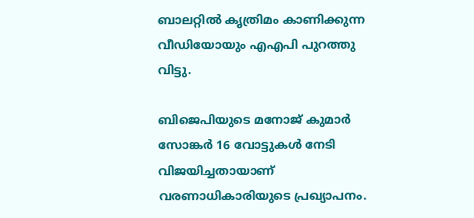ബാലറ്റില്‍ കൃത്രിമം കാണിക്കുന്ന വീഡിയോയും എഎപി പുറത്തു വിട്ടു.

ബിജെപിയുടെ മനോജ് കുമാർ സോങ്കർ 16 വോട്ടുകൾ നേടി വിജയിച്ചതായാണ് വരണാധികാരിയുടെ പ്രഖ്യാപനം.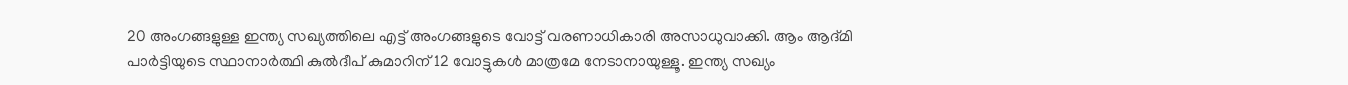20 അംഗങ്ങളുള്ള ഇന്ത്യ സഖ്യത്തിലെ എട്ട് അംഗങ്ങളുടെ വോട്ട് വരണാധികാരി അസാധുവാക്കി. ആം ആദ്മി പാർട്ടിയുടെ സ്ഥാനാർത്ഥി കുൽദീപ് കുമാറിന് 12 വോട്ടുകൾ മാത്രമേ നേടാനായുള്ളൂ. ഇന്ത്യ സഖ്യം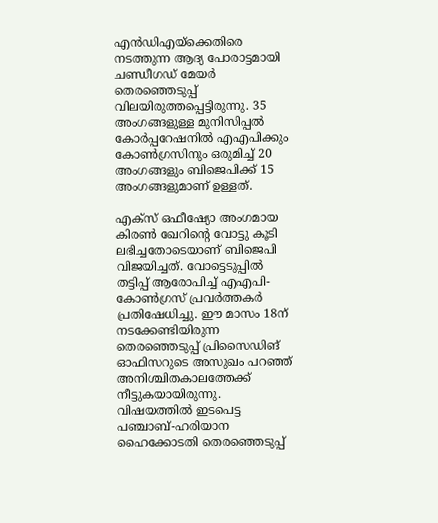എന്‍ഡിഎയ്‌ക്കെതിരെ നടത്തുന്ന ആദ്യ പോരാട്ടമായി ചണ്ഡീഗ‍ഡ് മേയര്‍ തെരഞ്ഞെടുപ്പ് വിലയിരുത്തപ്പെട്ടിരുന്നു. 35 അംഗങ്ങളുള്ള മുനിസിപ്പൽ കോർപ്പറേഷനിൽ എഎപിക്കും കോൺഗ്രസിനും ഒരുമിച്ച് 20 അംഗങ്ങളും ബിജെപിക്ക് 15 അംഗങ്ങളുമാണ് ഉള്ളത്.

എക്സ് ഒഫീഷ്യോ അംഗമായ കിരൺ ഖേറിന്റെ വോട്ടു കൂടി ലഭിച്ചതോടെയാണ് ബിജെപി വിജയിച്ചത്. വോട്ടെടുപ്പില്‍ തട്ടിപ്പ് ആരോപിച്ച്‌ എഎപി-കോണ്‍ഗ്രസ് പ്രവർത്തകർ പ്രതിഷേധിച്ചു. ഈ മാസം 18ന് നടക്കേണ്ടിയിരുന്ന തെരഞ്ഞെടുപ്പ് പ്രിസൈഡിങ് ഓഫിസറുടെ അസുഖം പറഞ്ഞ് അനിശ്ചിതകാലത്തേക്ക് നീട്ടുകയായിരുന്നു. വിഷയത്തില്‍ ഇടപെട്ട പഞ്ചാബ്-ഹരിയാന ഹൈക്കോടതി തെരഞ്ഞെടുപ്പ്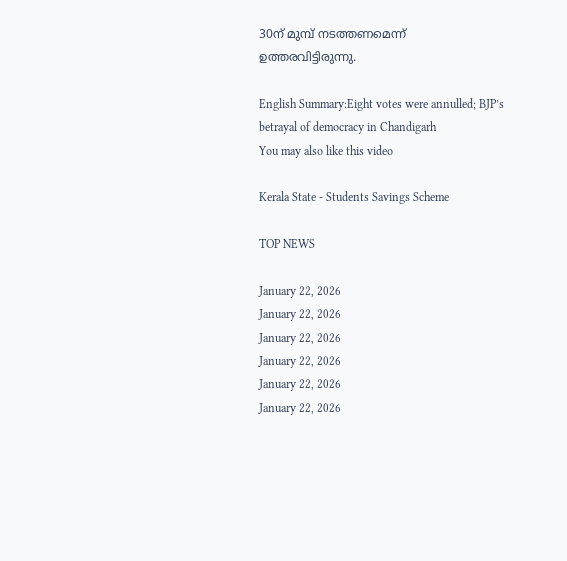30ന് മുമ്പ് നടത്തണമെന്ന് ഉത്തരവിട്ടിരുന്നു.

English Summary:Eight votes were annulled; BJP’s betrayal of democracy in Chandigarh
You may also like this video

Kerala State - Students Savings Scheme

TOP NEWS

January 22, 2026
January 22, 2026
January 22, 2026
January 22, 2026
January 22, 2026
January 22, 2026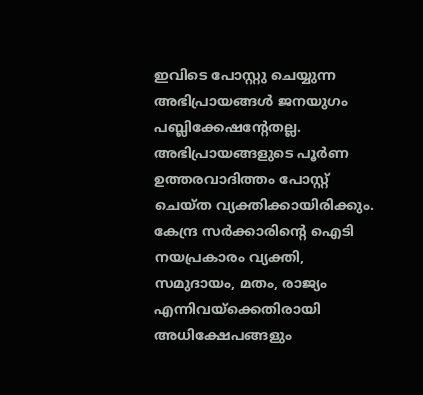ഇവിടെ പോസ്റ്റു ചെയ്യുന്ന അഭിപ്രായങ്ങള്‍ ജനയുഗം പബ്ലിക്കേഷന്റേതല്ല. അഭിപ്രായങ്ങളുടെ പൂര്‍ണ ഉത്തരവാദിത്തം പോസ്റ്റ് ചെയ്ത വ്യക്തിക്കായിരിക്കും. കേന്ദ്ര സര്‍ക്കാരിന്റെ ഐടി നയപ്രകാരം വ്യക്തി, സമുദായം, മതം, രാജ്യം എന്നിവയ്‌ക്കെതിരായി അധിക്ഷേപങ്ങളും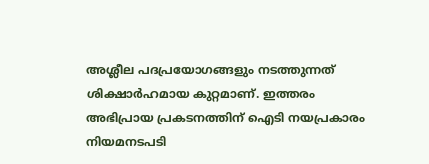അശ്ലീല പദപ്രയോഗങ്ങളും നടത്തുന്നത് ശിക്ഷാര്‍ഹമായ കുറ്റമാണ്. ഇത്തരം അഭിപ്രായ പ്രകടനത്തിന് ഐടി നയപ്രകാരം നിയമനടപടി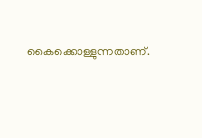കൈക്കൊള്ളുന്നതാണ്.